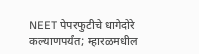NEET पेपरफुटीचे धागेदोरे कल्याणपर्यंत; म्हारळमधील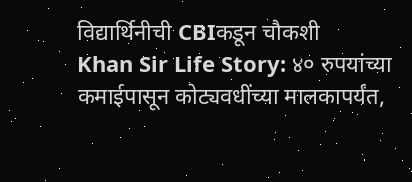विद्यार्थिनीची CBIकडून चौकशी
Khan Sir Life Story: ४० रुपयांच्या कमाईपासून कोट्यवधींच्या मालकापर्यंत,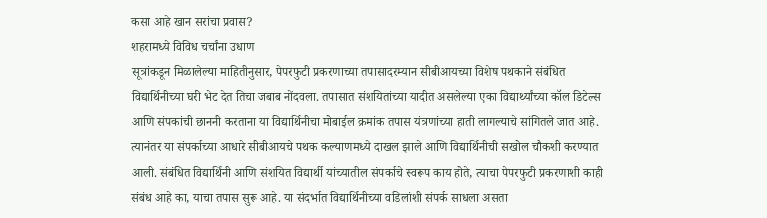कसा आहे खान सरांचा प्रवास?
शहरामध्ये विविध चर्चांना उधाण
सूत्रांकडून मिळालेल्या माहितीनुसार, पेपरफुटी प्रकरणाच्या तपासादरम्यान सीबीआयच्या विशेष पथकाने संबंधित विद्यार्थिनीच्या घरी भेट देत तिचा जबाब नोंदवला. तपासात संशयितांच्या यादीत असलेल्या एका विद्यार्थ्यांच्या कॉल डिटेल्स आणि संपकांची छाननी करताना या विद्यार्थिनीचा मोबाईल क्रमांक तपास यंत्रणांच्या हाती लागल्याचे सांगितले जात आहे.
त्यानंतर या संपर्काच्या आधारे सीबीआयचे पथक कल्याणमध्ये दाखल झाले आणि विद्यार्थिनीची सखोल चौकशी करण्यात आली. संबंधित विद्यार्थिनी आणि संशयित विद्यार्थी यांच्यातील संपर्काचे स्वरूप काय होते, त्याचा पेपरफुटी प्रकरणाशी काही संबंध आहे का, याचा तपास सुरू आहे. या संदर्भात विद्यार्थिनीच्या वडिलांशी संपर्क साधला असता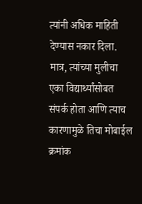त्यांनी अधिक माहिती देण्यास नकार दिला. मात्र, त्यांच्या मुलीचा एका विद्यार्थ्यांसोबत संपर्क होता आणि त्याच कारणामुळे तिचा मोबाईल क्रमांक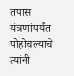तपास यंत्रणांपर्यंत पोहोचल्याचे त्यांनी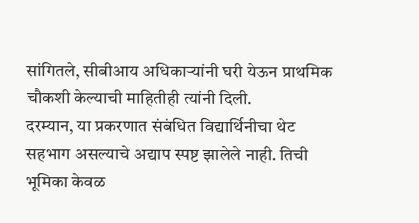सांगितले, सीबीआय अधिकाऱ्यांनी घरी येऊन प्राथमिक चौकशी केल्याची माहितीही त्यांनी दिली.
दरम्यान, या प्रकरणात संबंधित विद्यार्थिनीचा थेट सहभाग असल्याचे अद्याप स्पष्ट झालेले नाही. तिची भूमिका केवळ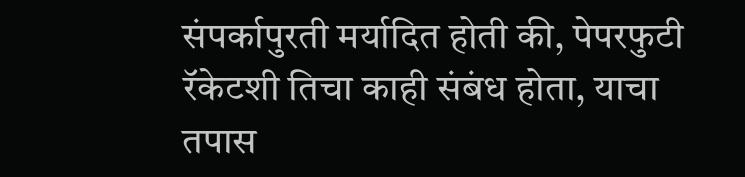संपर्कापुरती मर्यादित होती की, पेपरफुटी रॅकेटशी तिचा काही संबंध होता, याचा तपास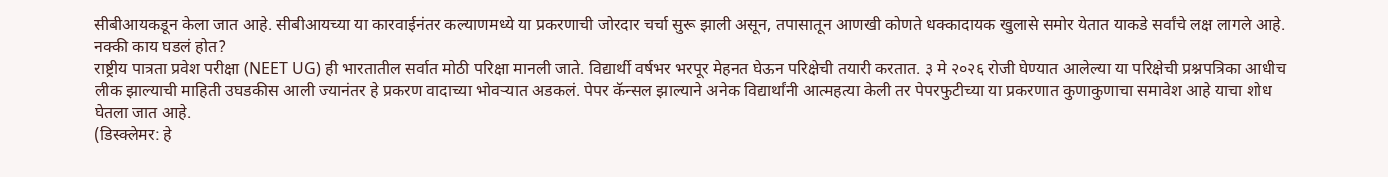सीबीआयकडून केला जात आहे. सीबीआयच्या या कारवाईनंतर कल्याणमध्ये या प्रकरणाची जोरदार चर्चा सुरू झाली असून, तपासातून आणखी कोणते धक्कादायक खुलासे समोर येतात याकडे सर्वांचे लक्ष लागले आहे.
नक्की काय घडलं होत?
राष्ट्रीय पात्रता प्रवेश परीक्षा (NEET UG) ही भारतातील सर्वात मोठी परिक्षा मानली जाते. विद्यार्थी वर्षभर भरपूर मेहनत घेऊन परिक्षेची तयारी करतात. ३ मे २०२६ रोजी घेण्यात आलेल्या या परिक्षेची प्रश्नपत्रिका आधीच लीक झाल्याची माहिती उघडकीस आली ज्यानंतर हे प्रकरण वादाच्या भोवऱ्यात अडकलं. पेपर कॅन्सल झाल्याने अनेक विद्यार्थांनी आत्महत्या केली तर पेपरफुटीच्या या प्रकरणात कुणाकुणाचा समावेश आहे याचा शोध घेतला जात आहे.
(डिस्क्लेमर: हे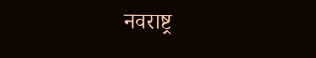नवराष्ट्र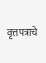वृत्तपत्राचे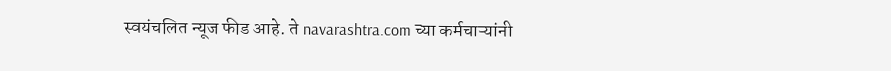स्वयंचलित न्यूज फीड आहे. ते navarashtra.com च्या कर्मचाऱ्यांनी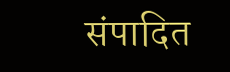संपादित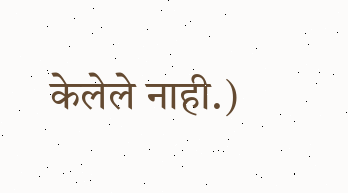केलेले नाही.)